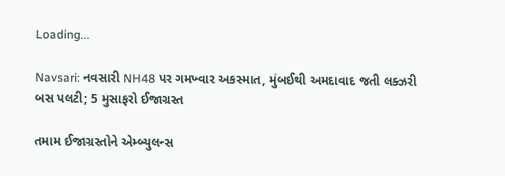Loading...

Navsari: નવસારી NH48 પર ગમખ્વાર અકસ્માત, મુંબઈથી અમદાવાદ જતી લક્ઝરી બસ પલટી; 5 મુસાફરો ઈજાગ્રસ્ત

તમામ ઈજાગ્રસ્તોને એમ્બ્યુલન્સ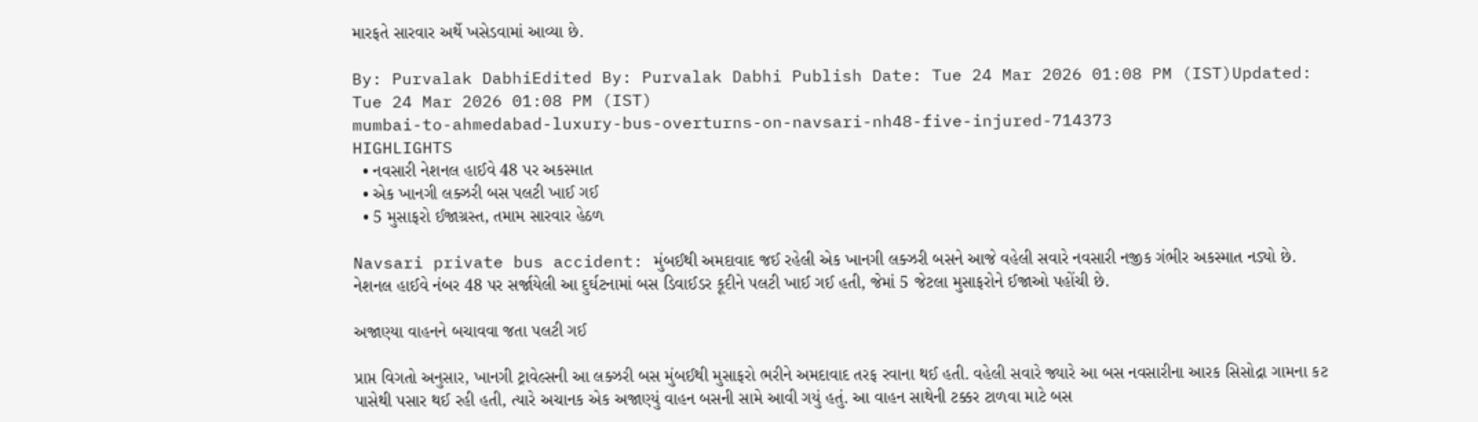મારફતે સારવાર અર્થે ખસેડવામાં આવ્યા છે.

By: Purvalak DabhiEdited By: Purvalak Dabhi Publish Date: Tue 24 Mar 2026 01:08 PM (IST)Updated: Tue 24 Mar 2026 01:08 PM (IST)
mumbai-to-ahmedabad-luxury-bus-overturns-on-navsari-nh48-five-injured-714373
HIGHLIGHTS
  • નવસારી નેશનલ હાઈવે 48 પર અકસ્માત
  • એક ખાનગી લક્ઝરી બસ પલટી ખાઈ ગઈ
  • 5 મુસાફરો ઈજાગ્રસ્ત, તમામ સારવાર હેઠળ

Navsari private bus accident: મુંબઈથી અમદાવાદ જઈ રહેલી એક ખાનગી લક્ઝરી બસને આજે વહેલી સવારે નવસારી નજીક ગંભીર અકસ્માત નડ્યો છે. નેશનલ હાઈવે નંબર 48 પર સર્જાયેલી આ દુર્ઘટનામાં બસ ડિવાઈડર કૂદીને પલટી ખાઈ ગઈ હતી, જેમાં 5 જેટલા મુસાફરોને ઈજાઓ પહોંચી છે.

અજાણ્યા વાહનને બચાવવા જતા પલટી ગઈ

પ્રાપ્ત વિગતો અનુસાર, ખાનગી ટ્રાવેલ્સની આ લક્ઝરી બસ મુંબઈથી મુસાફરો ભરીને અમદાવાદ તરફ રવાના થઈ હતી. વહેલી સવારે જ્યારે આ બસ નવસારીના આરક સિસોદ્રા ગામના કટ પાસેથી પસાર થઈ રહી હતી, ત્યારે અચાનક એક અજાણ્યું વાહન બસની સામે આવી ગયું હતું. આ વાહન સાથેની ટક્કર ટાળવા માટે બસ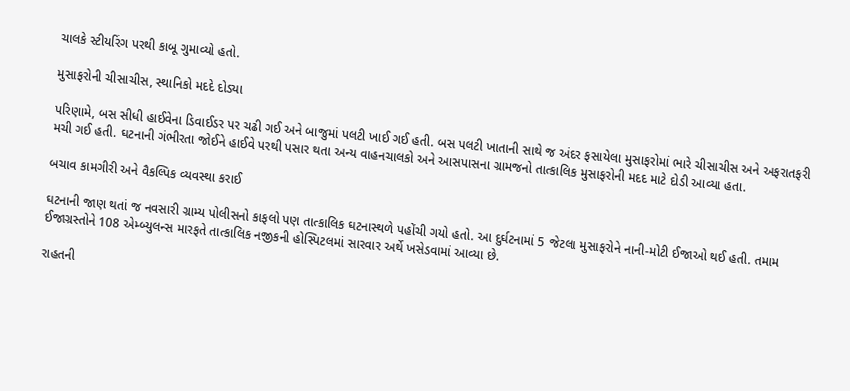ચાલકે સ્ટીયરિંગ પરથી કાબૂ ગુમાવ્યો હતો.

મુસાફરોની ચીસાચીસ, સ્થાનિકો મદદે દોડ્યા

પરિણામે, બસ સીધી હાઈવેના ડિવાઈડર પર ચઢી ગઈ અને બાજુમાં પલટી ખાઈ ગઈ હતી. બસ પલટી ખાતાની સાથે જ અંદર ફસાયેલા મુસાફરોમાં ભારે ચીસાચીસ અને અફરાતફરી મચી ગઈ હતી. ઘટનાની ગંભીરતા જોઈને હાઈવે પરથી પસાર થતા અન્ય વાહનચાલકો અને આસપાસના ગ્રામજનો તાત્કાલિક મુસાફરોની મદદ માટે દોડી આવ્યા હતા.

બચાવ કામગીરી અને વૈકલ્પિક વ્યવસ્થા કરાઈ

ઘટનાની જાણ થતાં જ નવસારી ગ્રામ્ય પોલીસનો કાફલો પણ તાત્કાલિક ઘટનાસ્થળે પહોંચી ગયો હતો. આ દુર્ઘટનામાં 5 જેટલા મુસાફરોને નાની-મોટી ઈજાઓ થઈ હતી. તમામ ઈજાગ્રસ્તોને 108 એમ્બ્યુલન્સ મારફતે તાત્કાલિક નજીકની હોસ્પિટલમાં સારવાર અર્થે ખસેડવામાં આવ્યા છે.

રાહતની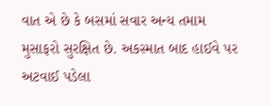વાત એ છે કે બસમાં સવાર અન્ય તમામ મુસાફરો સુરક્ષિત છે. અકસ્માત બાદ હાઈવે પર અટવાઈ પડેલા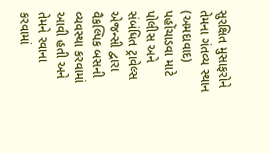સુરક્ષિત મુસાફરોને તેમના ગંતવ્ય સ્થાન (અમદાવાદ) પહોંચાડવા માટે પોલીસ અને સંબંધિત ટ્રાવેલ્સ એજન્સી દ્વારા વૈકલ્પિક બસની વ્યવસ્થા કરવામાં આવી હતી અને તેમને રવાના કરવામાં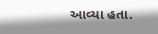આવ્યા હતા.